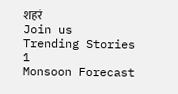शहरं
Join us
Trending Stories
1
Monsoon Forecast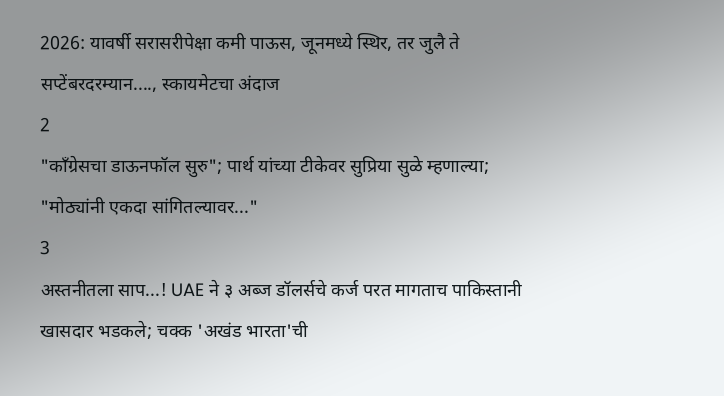2026: यावर्षी सरासरीपेक्षा कमी पाऊस, जूनमध्ये स्थिर, तर जुलै ते सप्टेंबरदरम्यान...., स्कायमेटचा अंदाज
2
"काँग्रेसचा डाऊनफॉल सुरु"; पार्थ यांच्या टीकेवर सुप्रिया सुळे म्हणाल्या; "मोठ्यांनी एकदा सांगितल्यावर..."
3
अस्तनीतला साप...! UAE ने ३ अब्ज डॉलर्सचे कर्ज परत मागताच पाकिस्तानी खासदार भडकले; चक्क 'अखंड भारता'ची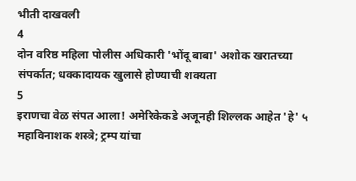भीती दाखवली
4
दोन वरिष्ठ महिला पोलीस अधिकारी 'भोंदू बाबा' अशोक खरातच्या संपर्कात; धक्कादायक खुलासे होण्याची शक्यता
5
इराणचा वेळ संपत आला! अमेरिकेकडे अजूनही शिल्लक आहेत 'हे' ५ महाविनाशक शस्त्रे; ट्रम्प यांचा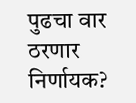पुढचा वार ठरणार निर्णायक?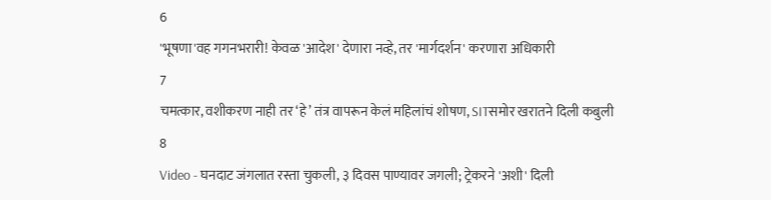6
'भूषणा'वह गगनभरारी! केवळ 'आदेश' देणारा नव्हे, तर 'मार्गदर्शन' करणारा अधिकारी
7
चमत्कार, वशीकरण नाही तर ‘हे’ तंत्र वापरून केलं महिलांचं शोषण, SITसमोर खरातने दिली कबुली
8
Video - घनदाट जंगलात रस्ता चुकली, ३ दिवस पाण्यावर जगली; ट्रेकरने 'अशी' दिली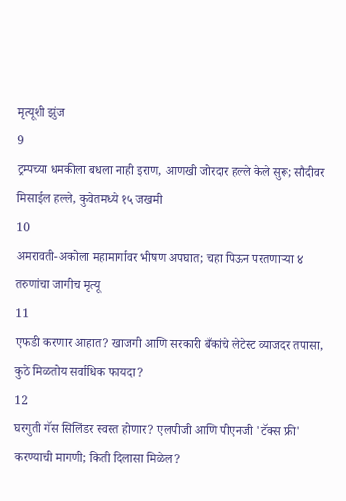मृत्यूशी झुंज
9
ट्रम्पच्या धमकीला बधला नाही इराण, आणखी जोरदार हल्ले केले सुरू; सौदीवर मिसाईल हल्ले, कुवेतमध्ये १५ जखमी
10
अमरावती-अकोला महामार्गावर भीषण अपघात; चहा पिऊन परतणाऱ्या ४ तरुणांचा जागीच मृत्यू
11
एफडी करणार आहात? खाजगी आणि सरकारी बँकांचे लेटेस्ट व्याजदर तपासा, कुठे मिळतोय सर्वाधिक फायदा?
12
घरगुती गॅस सिलिंडर स्वस्त होणार? एलपीजी आणि पीएनजी 'टॅक्स फ्री' करण्याची मागणी; किती दिलासा मिळेल?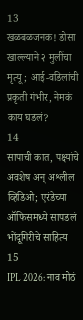13
खळबळजनक! डोसा खाल्ल्याने २ मुलींचा मृत्यू; आई-वडिलांची प्रकृती गंभीर, नेमकं काय घडलं?
14
सापाची कात, पक्ष्यांचे अवशेष अन् अश्लील व्हिडिओ; एरंडेच्या ऑफिसमध्ये सापडलं भोंदूगिरीचे साहित्य
15
IPL 2026: नाव मोठं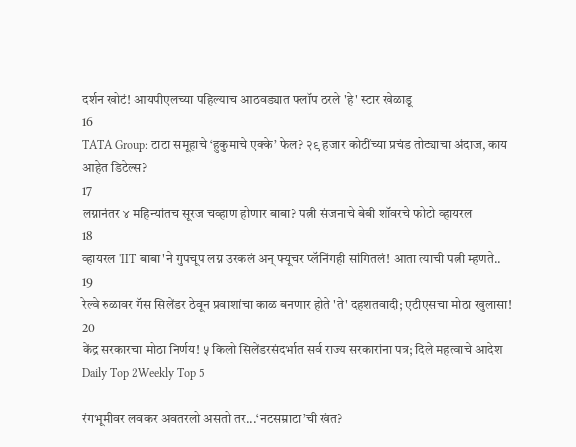दर्शन खोटं! आयपीएलच्या पहिल्याच आठवड्यात फ्लॉप ठरले 'हे' स्टार खेळाडू
16
TATA Group: टाटा समूहाचे ‘हुकुमाचे एक्के’ फेल? २९ हजार कोटींच्या प्रचंड तोट्याचा अंदाज, काय आहेत डिटेल्स?
17
लग्नानंतर ४ महिन्यांतच सूरज चव्हाण होणार बाबा? पत्नी संजनाचे बेबी शॉवरचे फोटो व्हायरल
18
व्हायरल 'IIT बाबा'ने गुपचूप लग्न उरकलं अन् फ्यूचर प्लॅनिंगही सांगितलं! आता त्याची पत्नी म्हणते..
19
रेल्वे रुळावर गॅस सिलेंडर ठेवून प्रवाशांचा काळ बनणार होते 'ते' दहशतवादी; एटीएसचा मोठा खुलासा!
20
केंद्र सरकारचा मोठा निर्णय! ५ किलो सिलेंडरसंदर्भात सर्व राज्य सरकारांना पत्र; दिले महत्वाचे आदेश
Daily Top 2Weekly Top 5

रंगभूमीवर लवकर अवतरलो असतो तर...‘नटसम्राटा’ची खंत?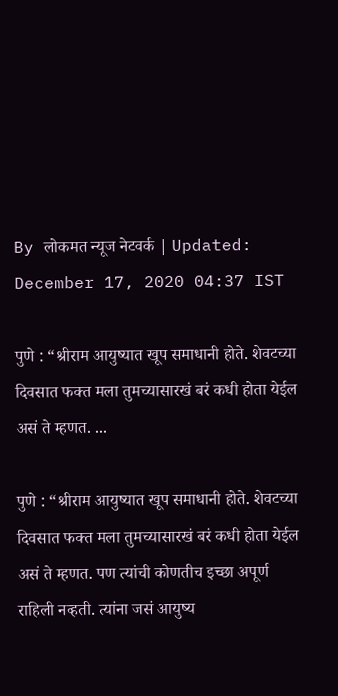By लोकमत न्यूज नेटवर्क | Updated: December 17, 2020 04:37 IST

पुणे : “श्रीराम आयुष्यात खूप समाधानी होते. शेवटच्या दिवसात फक्त मला तुमच्यासारखं बरं कधी होता येईल असं ते म्हणत. ...

पुणे : “श्रीराम आयुष्यात खूप समाधानी होते. शेवटच्या दिवसात फक्त मला तुमच्यासारखं बरं कधी होता येईल असं ते म्हणत. पण त्यांची कोणतीच इच्छा अपूर्ण राहिली नव्हती. त्यांना जसं आयुष्य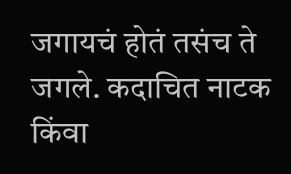जगायचं होतं तसंच ते जगले. कदाचित नाटक किंवा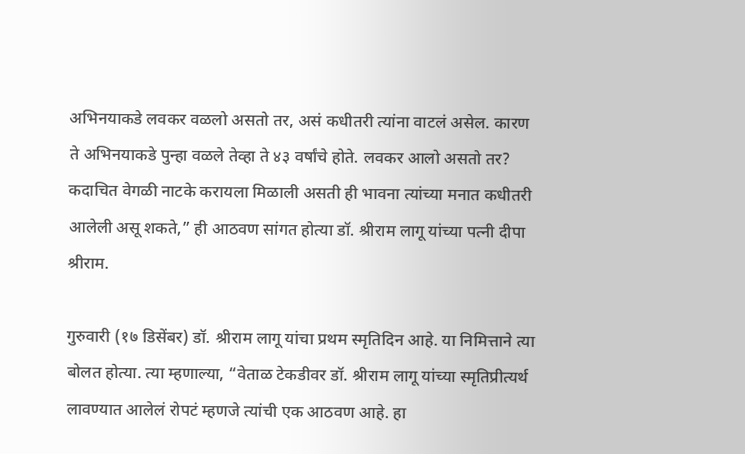अभिनयाकडे लवकर वळलो असतो तर, असं कधीतरी त्यांना वाटलं असेल. कारण ते अभिनयाकडे पुन्हा वळले तेव्हा ते ४३ वर्षांचे होते. लवकर आलो असतो तर? कदाचित वेगळी नाटके करायला मिळाली असती ही भावना त्यांच्या मनात कधीतरी आलेली असू शकते,” ही आठवण सांगत होत्या डॉ. श्रीराम लागू यांच्या पत्नी दीपा श्रीराम.

गुरुवारी (१७ डिसेंबर) डॉ. श्रीराम लागू यांचा प्रथम स्मृतिदिन आहे. या निमित्ताने त्या बोलत होत्या. त्या म्हणाल्या, “वेताळ टेकडीवर डॉ. श्रीराम लागू यांच्या स्मृतिप्रीत्यर्थ लावण्यात आलेलं रोपटं म्हणजे त्यांची एक आठवण आहे. हा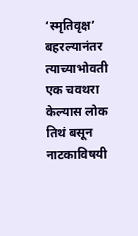‘स्मृतिवृक्ष’ बहरल्यानंतर त्याच्याभोवती एक चवथरा केल्यास लोक तिथं बसून नाटकाविषयी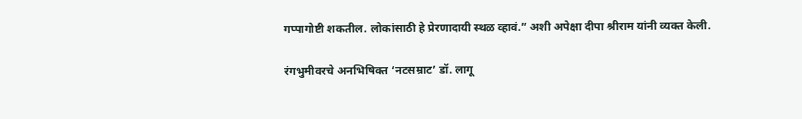गप्पागोष्टी शकतील. लोकांसाठी हे प्रेरणादायी स्थळ व्हावं.” अशी अपेक्षा दीपा श्रीराम यांनी व्यक्त केली.

रंगभुमीवरचे अनभिषिक्त ‘नटसम्राट’ डॉ. लागू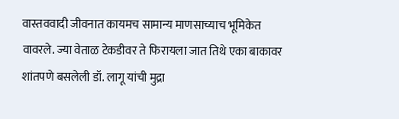वास्तववादी जीवनात कायमच सामान्य माणसाच्याच भूमिकेत वावरले. ज्या वेताळ टेकडीवर ते फिरायला जात तिथे एका बाकावर शांतपणे बसलेली डॉ. लागू यांची मुद्रा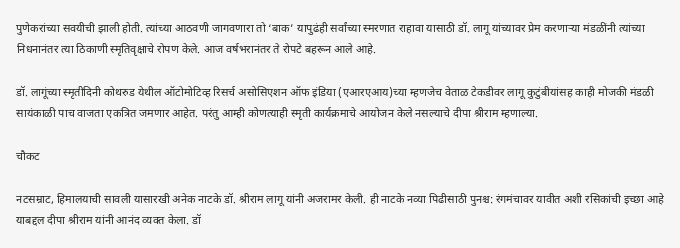पुणेकरांच्या सवयीची झाली होती. त्यांच्या आठवणी जागवणारा तो ‘बाक’ यापुढंही सर्वांच्या स्मरणात राहावा यासाठी डॉ. लागू यांच्यावर प्रेम करणाऱ्या मंडळींनी त्यांच्या निधनानंतर त्या ठिकाणी स्मृतिवृक्षाचे रोपण केले. आज वर्षभरानंतर ते रोपटे बहरून आले आहे.

डॉ. लागूंच्या स्मृतीदिनी कोथरुड येथील ऑटोमोटिव्ह रिसर्च असोसिएशन ऑफ इंडिया (एआरएआय)च्या म्हणजेच वेताळ टेकडीवर लागू कुटुंबीयांसह काही मोजकी मंडळी सायंकाळी पाच वाजता एकत्रित जमणार आहेत. परंतु आम्ही कोणत्याही स्मृती कार्यक्रमाचे आयोजन केले नसल्याचे दीपा श्रीराम म्हणाल्या.

चौकट

नटसम्राट, हिमालयाची सावली यासारखी अनेक नाटके डॉ. श्रीराम लागू यांनी अजरामर केली. ही नाटके नव्या पिढीसाठी पुनश्च: रंगमंचावर यावीत अशी रसिकांची इच्छा आहे याबद्दल दीपा श्रीराम यांनी आनंद व्यक्त केला. डॉ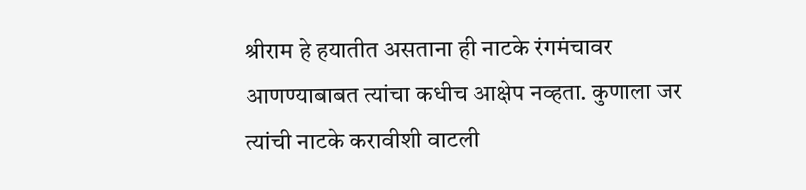श्रीराम हे हयातीत असताना ही नाटके रंगमंचावर आणण्याबाबत त्यांचा कधीच आक्षेप नव्हता. कुणाला जर त्यांची नाटके करावीशी वाटली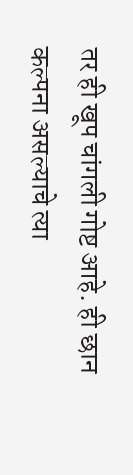तर ही खूप चांगली गोष्ट आहे. ही छान कल्पना असल्याचे त्या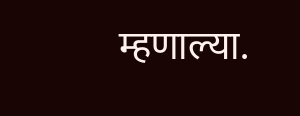म्हणाल्या.